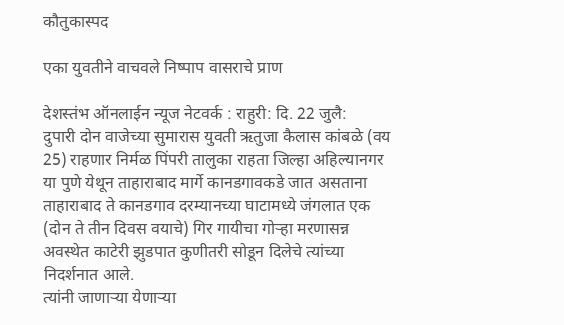कौतुकास्पद

एका युवतीने वाचवले निष्पाप वासराचे प्राण

देशस्तंभ ऑनलाईन न्यूज नेटवर्क : राहुरी: दि. 22 जुलै:
दुपारी दोन वाजेच्या सुमारास युवती ऋतुजा कैलास कांबळे (वय 25) राहणार निर्मळ पिंपरी तालुका राहता जिल्हा अहिल्यानगर या पुणे येथून ताहाराबाद मार्गे कानडगावकडे जात असताना ताहाराबाद ते कानडगाव दरम्यानच्या घाटामध्ये जंगलात एक (दोन ते तीन दिवस वयाचे) गिर गायीचा गोऱ्हा मरणासन्न अवस्थेत काटेरी झुडपात कुणीतरी सोडून दिलेचे त्यांच्या निदर्शनात आले.
त्यांनी जाणाऱ्या येणाऱ्या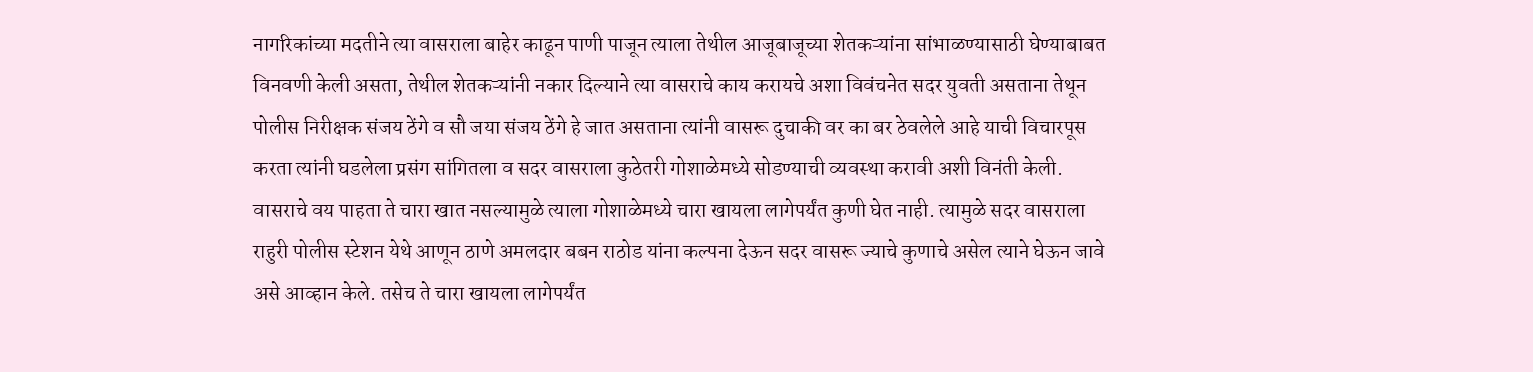नागरिकांच्या मदतीने त्या वासराला बाहेर काढून पाणी पाजून त्याला तेथील आजूबाजूच्या शेतकऱ्यांना सांभाळण्यासाठी घेण्याबाबत विनवणी केली असता, तेथील शेतकऱ्यांनी नकार दिल्याने त्या वासराचे काय करायचे अशा विवंचनेत सदर युवती असताना तेथून पोलीस निरीक्षक संजय ठेंगे व सौ जया संजय ठेंगे हे जात असताना त्यांनी वासरू दुचाकी वर का बर ठेवलेले आहे याची विचारपूस करता त्यांनी घडलेला प्रसंग सांगितला व सदर वासराला कुठेतरी गोशाळेमध्ये सोडण्याची व्यवस्था करावी अशी विनंती केली.
वासराचे वय पाहता ते चारा खात नसल्यामुळे त्याला गोशाळेमध्ये चारा खायला लागेपर्यंत कुणी घेत नाही. त्यामुळे सदर वासराला राहुरी पोलीस स्टेशन येथे आणून ठाणे अमलदार बबन राठोड यांना कल्पना देऊन सदर वासरू ज्याचे कुणाचे असेल त्याने घेऊन जावे असे आव्हान केले. तसेच ते चारा खायला लागेपर्यंत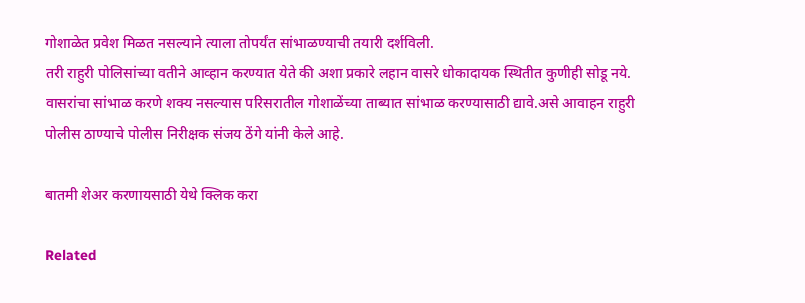गोशाळेत प्रवेश मिळत नसल्याने त्याला तोपर्यंत सांभाळण्याची तयारी दर्शविली.
तरी राहुरी पोलिसांच्या वतीने आव्हान करण्यात येते की अशा प्रकारे लहान वासरे धोकादायक स्थितीत कुणीही सोडू नये. वासरांचा सांभाळ करणे शक्य नसल्यास परिसरातील गोशाळेंच्या ताब्यात सांभाळ करण्यासाठी द्यावे.असे आवाहन राहुरी पोलीस ठाण्याचे पोलीस निरीक्षक संजय ठेंगे यांनी केले आहे.

बातमी शेअर करणायसाठी येथे क्लिक करा

Related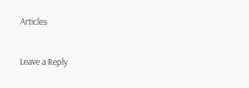Articles

Leave a Reply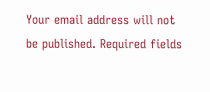Your email address will not be published. Required fields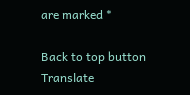are marked *

Back to top button
Translate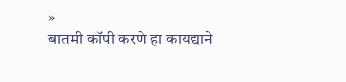»
बातमी कॉपी करणे हा कायद्याने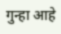गुन्हा आहे